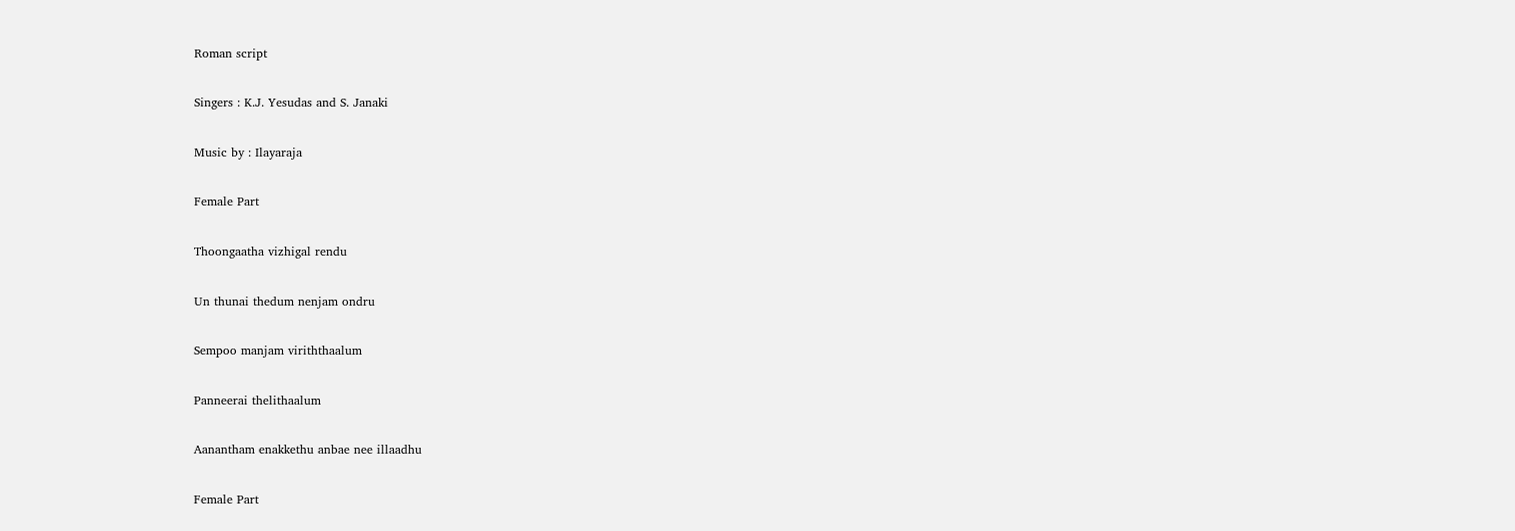Roman script

Singers : K.J. Yesudas and S. Janaki

Music by : Ilayaraja

Female Part

Thoongaatha vizhigal rendu

Un thunai thedum nenjam ondru

Sempoo manjam viriththaalum

Panneerai thelithaalum

Aanantham enakkethu anbae nee illaadhu

Female Part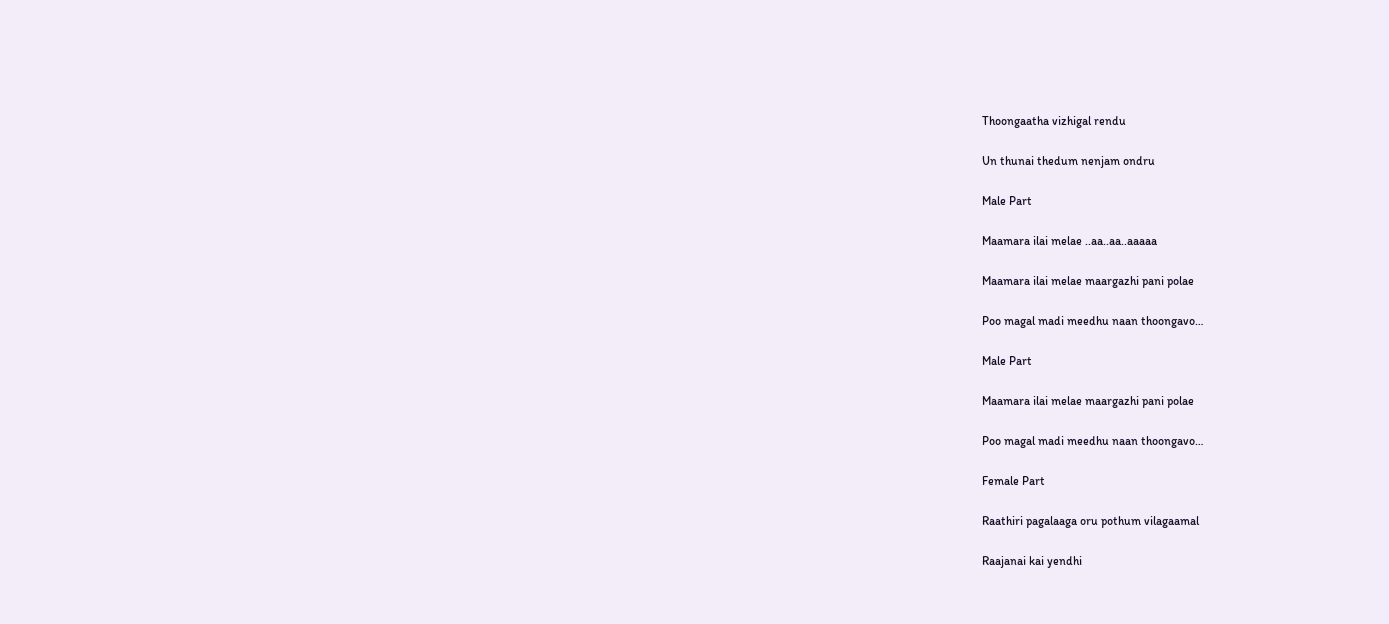Thoongaatha vizhigal rendu

Un thunai thedum nenjam ondru

Male Part

Maamara ilai melae ..aa..aa..aaaaa

Maamara ilai melae maargazhi pani polae

Poo magal madi meedhu naan thoongavo…

Male Part

Maamara ilai melae maargazhi pani polae

Poo magal madi meedhu naan thoongavo…

Female Part

Raathiri pagalaaga oru pothum vilagaamal

Raajanai kai yendhi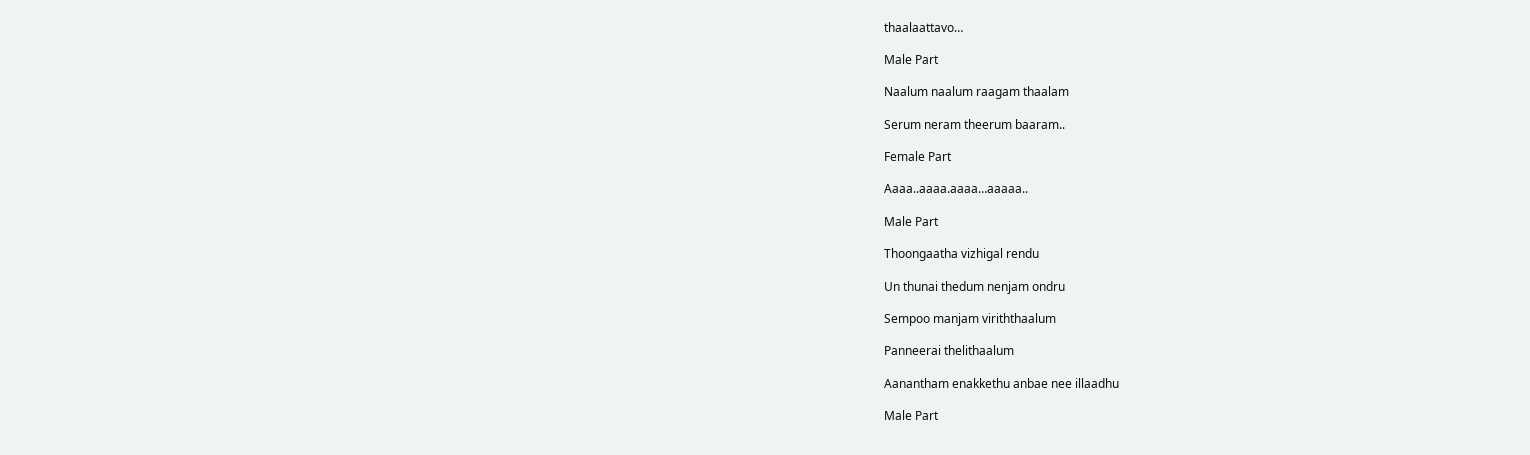thaalaattavo…

Male Part

Naalum naalum raagam thaalam

Serum neram theerum baaram..

Female Part

Aaaa..aaaa.aaaa…aaaaa..

Male Part

Thoongaatha vizhigal rendu

Un thunai thedum nenjam ondru

Sempoo manjam viriththaalum

Panneerai thelithaalum

Aanantham enakkethu anbae nee illaadhu

Male Part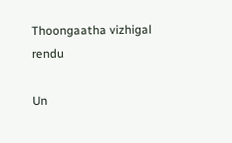Thoongaatha vizhigal rendu

Un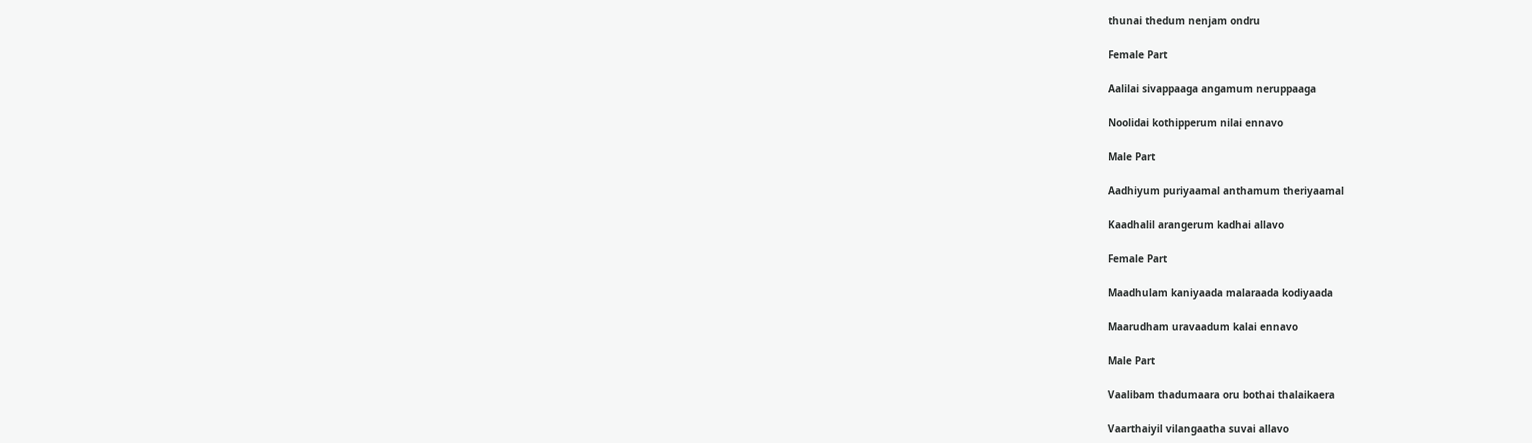thunai thedum nenjam ondru

Female Part

Aalilai sivappaaga angamum neruppaaga

Noolidai kothipperum nilai ennavo

Male Part

Aadhiyum puriyaamal anthamum theriyaamal

Kaadhalil arangerum kadhai allavo

Female Part

Maadhulam kaniyaada malaraada kodiyaada

Maarudham uravaadum kalai ennavo

Male Part

Vaalibam thadumaara oru bothai thalaikaera

Vaarthaiyil vilangaatha suvai allavo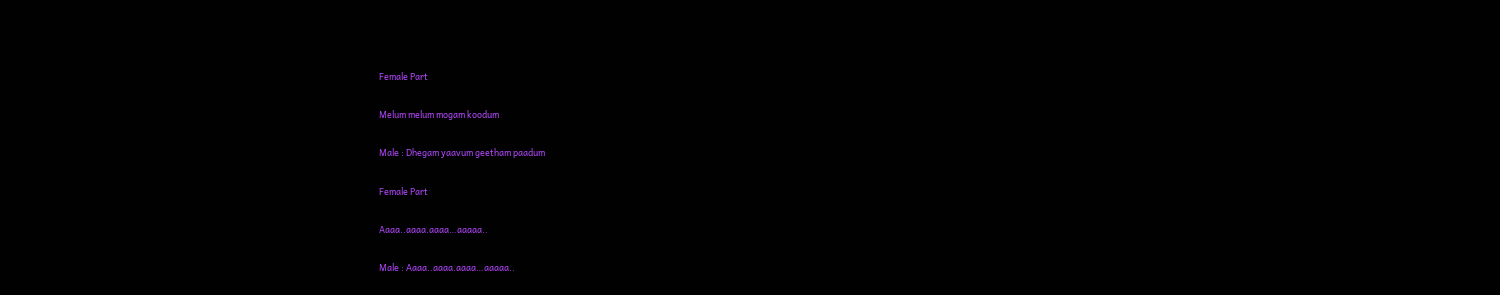Female Part

Melum melum mogam koodum

Male : Dhegam yaavum geetham paadum

Female Part

Aaaa..aaaa.aaaa…aaaaa..

Male : Aaaa..aaaa.aaaa…aaaaa..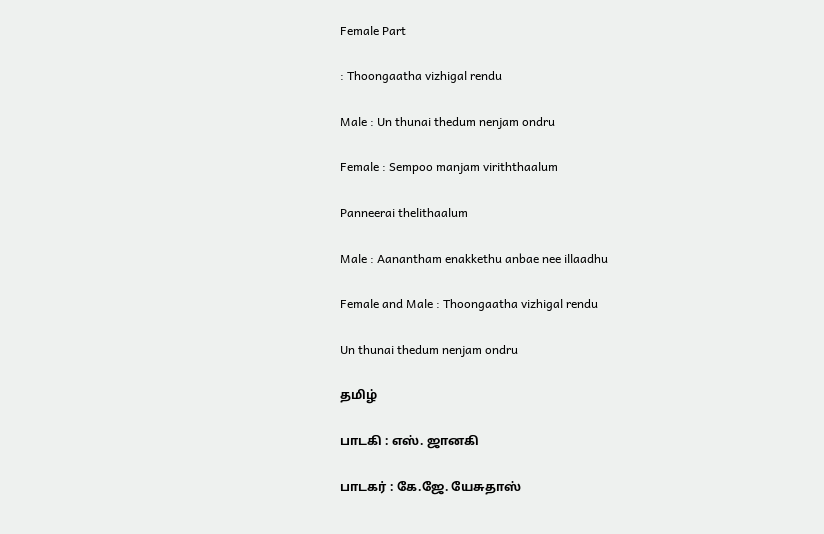Female Part

: Thoongaatha vizhigal rendu

Male : Un thunai thedum nenjam ondru

Female : Sempoo manjam viriththaalum

Panneerai thelithaalum

Male : Aanantham enakkethu anbae nee illaadhu

Female and Male : Thoongaatha vizhigal rendu

Un thunai thedum nenjam ondru

தமிழ்

பாடகி : எஸ். ஜானகி

பாடகர் : கே.ஜே. யேசுதாஸ்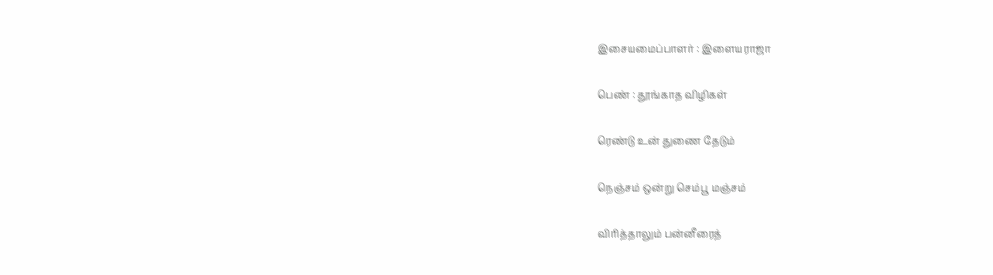இசையமைப்பாளர் : இளையராஜா

பெண் : தூங்காத விழிகள்

ரெண்டு உன் துணை தேடும்

நெஞ்சம் ஒன்று செம்பூ மஞ்சம்

விரித்தாலும் பன்னீரைத்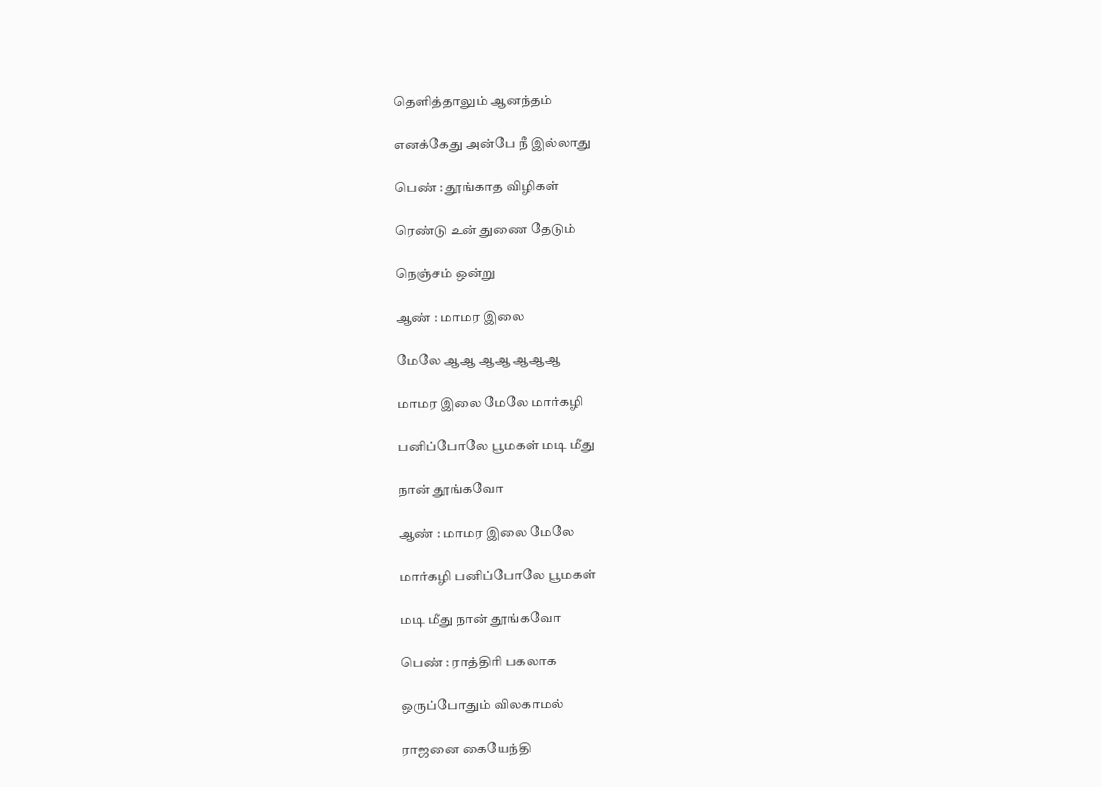தெளித்தாலும் ஆனந்தம்

எனக்கேது அன்பே நீ இல்லாது

பெண் : தூங்காத விழிகள்

ரெண்டு உன் துணை தேடும்

நெஞ்சம் ஒன்று

ஆண் : மாமர இலை

மேலே ஆஆ ஆஆ ஆஆஆ

மாமர இலை மேலே மார்கழி

பனிப்போலே பூமகள் மடி மீது

நான் தூங்கவோ

ஆண் : மாமர இலை மேலே

மார்கழி பனிப்போலே பூமகள்

மடி மீது நான் தூங்கவோ

பெண் : ராத்திரி பகலாக

ஒருப்போதும் விலகாமல்

ராஜனை கையேந்தி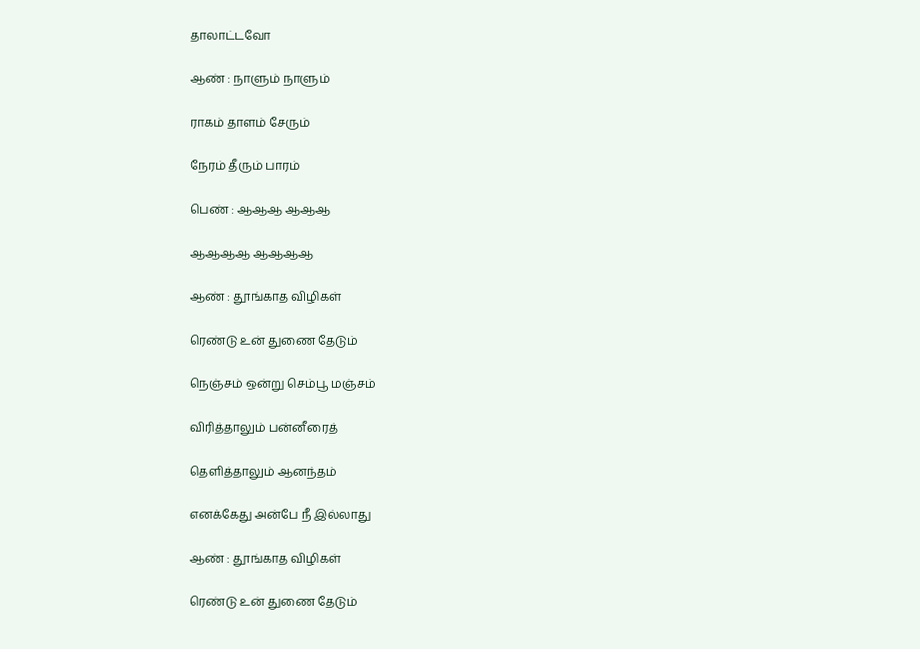தாலாட்டவோ

ஆண் : நாளும் நாளும்

ராகம் தாளம் சேரும்

நேரம் தீரும் பாரம்

பெண் : ஆஆஆ ஆஆஆ

ஆஆஆஆ ஆஆஆஆ

ஆண் : தூங்காத விழிகள்

ரெண்டு உன் துணை தேடும்

நெஞ்சம் ஒன்று செம்பூ மஞ்சம்

விரித்தாலும் பன்னீரைத்

தெளித்தாலும் ஆனந்தம்

எனக்கேது அன்பே நீ இல்லாது

ஆண் : தூங்காத விழிகள்

ரெண்டு உன் துணை தேடும்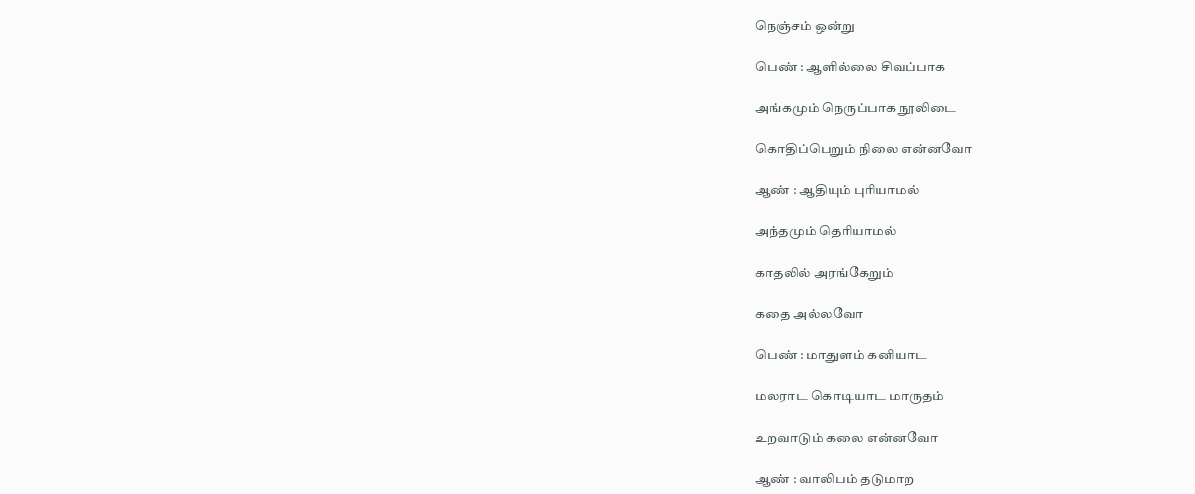நெஞ்சம் ஒன்று

பெண் : ஆளில்லை சிவப்பாக

அங்கமும் நெருப்பாக நூலிடை

கொதிப்பெறும் நிலை என்னவோ

ஆண் : ஆதியும் புரியாமல்

அந்தமும் தெரியாமல்

காதலில் அரங்கேறும்

கதை அல்லவோ

பெண் : மாதுளம் கனியாட

மலராட கொடியாட மாருதம்

உறவாடும் கலை என்னவோ

ஆண் : வாலிபம் தடுமாற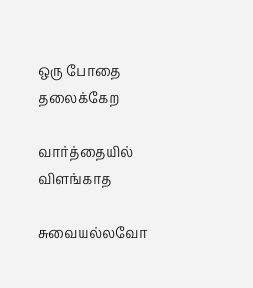ஒரு போதை தலைக்கேற

வார்த்தையில் விளங்காத

சுவையல்லவோ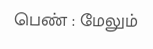பெண் : மேலும்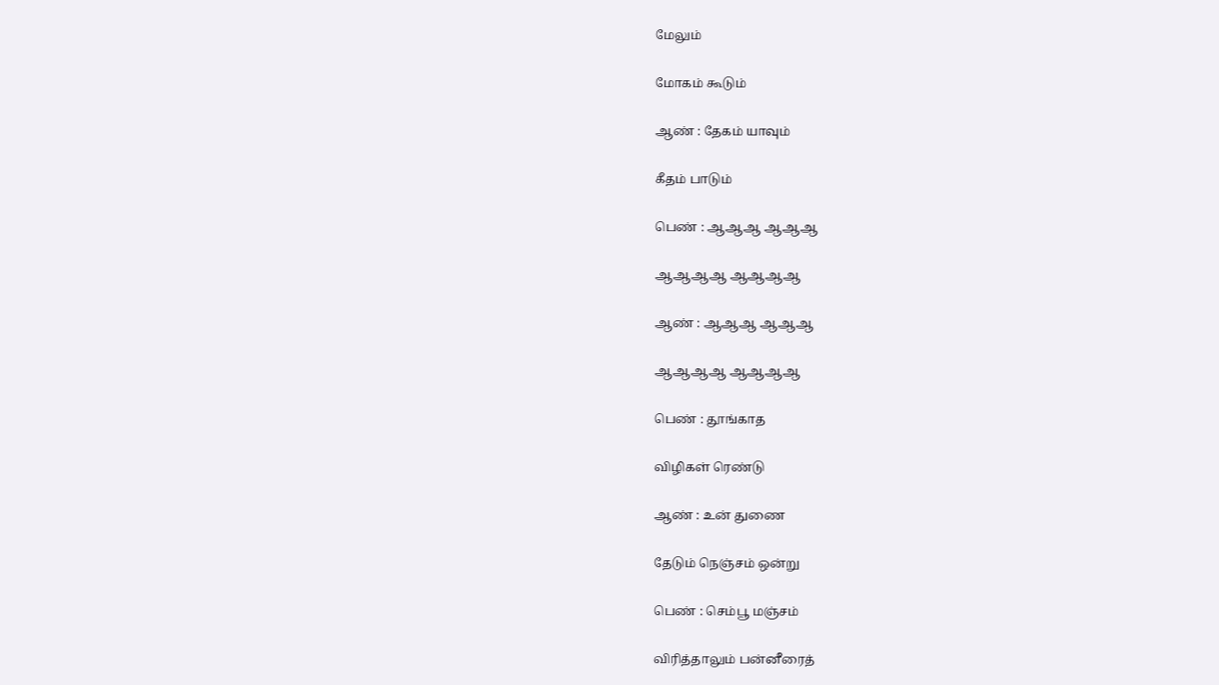மேலும்

மோகம் கூடும்

ஆண் : தேகம் யாவும்

கீதம் பாடும்

பெண் : ஆஆஆ ஆஆஆ

ஆஆஆஆ ஆஆஆஆ

ஆண் : ஆஆஆ ஆஆஆ

ஆஆஆஆ ஆஆஆஆ

பெண் : தூங்காத

விழிகள் ரெண்டு

ஆண் : உன் துணை

தேடும் நெஞ்சம் ஒன்று

பெண் : செம்பூ மஞ்சம்

விரித்தாலும் பன்னீரைத்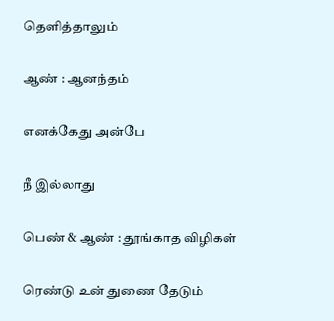தெளித்தாலும்

ஆண் : ஆனந்தம்

எனக்கேது அன்பே

நீ இல்லாது

பெண் & ஆண் : தூங்காத விழிகள்

ரெண்டு உன் துணை தேடும்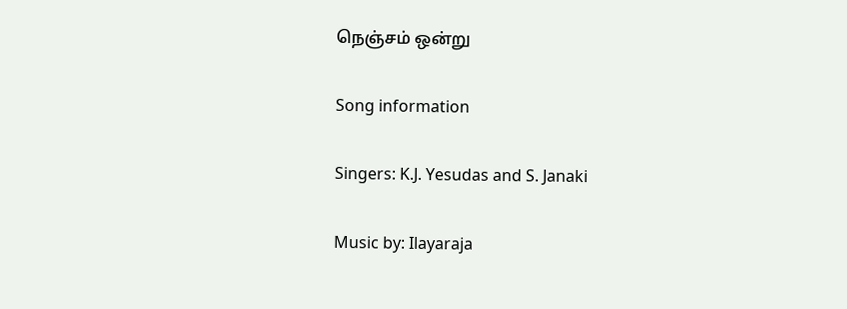நெஞ்சம் ஒன்று

Song information

Singers: K.J. Yesudas and S. Janaki

Music by: Ilayaraja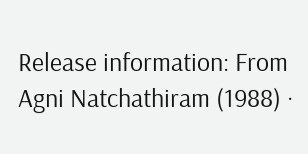Release information: From Agni Natchathiram (1988) ·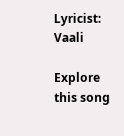Lyricist: Vaali

Explore this song